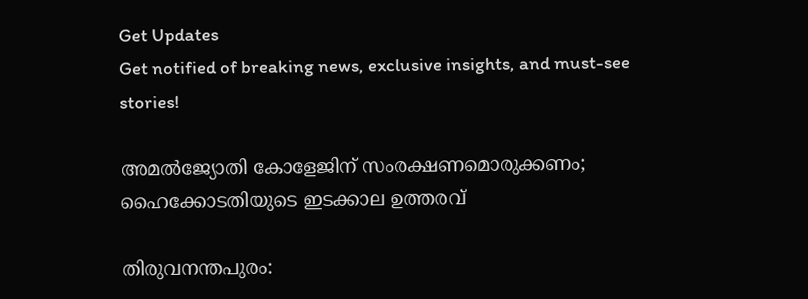Get Updates
Get notified of breaking news, exclusive insights, and must-see stories!

അമൽജ്യോതി കോളേജിന് സംരക്ഷണമൊരുക്കണം; ഹൈക്കോടതിയുടെ ഇടക്കാല ഉത്തരവ്

തിരുവനന്തപുരം: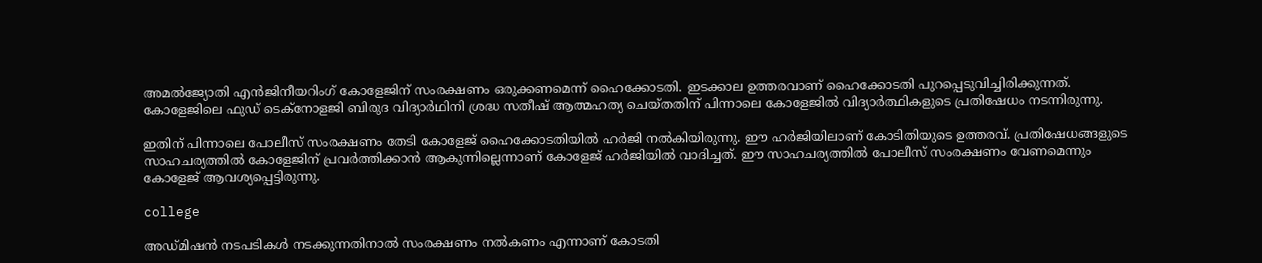അമൽജ്യോതി എൻജിനീയറിംഗ് കോളേജിന് സംരക്ഷണം ഒരുക്കണമെന്ന് ഹൈക്കോടതി. ഇടക്കാല ഉത്തരവാണ് ഹൈക്കോടതി പുറപ്പെടുവിച്ചിരിക്കുന്നത്. കോളേജിലെ ഫുഡ് ടെക്നോളജി ബിരുദ വിദ്യാർഥിനി ശ്രദ്ധ സതീഷ് ആത്മഹത്യ ചെയ്തതിന് പിന്നാലെ കോളേജിൽ വിദ്യാർത്ഥികളുടെ പ്രതിഷേധം നടന്നിരുന്നു.

ഇതിന് പിന്നാലെ പോലീസ് സംരക്ഷണം തേടി കോളേജ് ഹൈക്കോടതിയിൽ ഹർജി നൽകിയിരുന്നു. ഈ ഹർജിയിലാണ് കോടിതിയുടെ ഉത്തരവ്. പ്രതിഷേധങ്ങളുടെ സാഹചര്യത്തിൽ കോളേജിന് പ്രവർത്തിക്കാൻ ആകുന്നില്ലെന്നാണ് കോളേജ് ഹർജിയിൽ വാദിച്ചത്. ഈ സാഹചര്യത്തിൽ പോലീസ് സംരക്ഷണം വേണമെന്നും കോളേജ് ആവശ്യപ്പെട്ടിരുന്നു.

college

അഡ്മിഷൻ നടപടികൾ നടക്കുന്നതിനാൽ സംരക്ഷണം നൽകണം എന്നാണ് കോടതി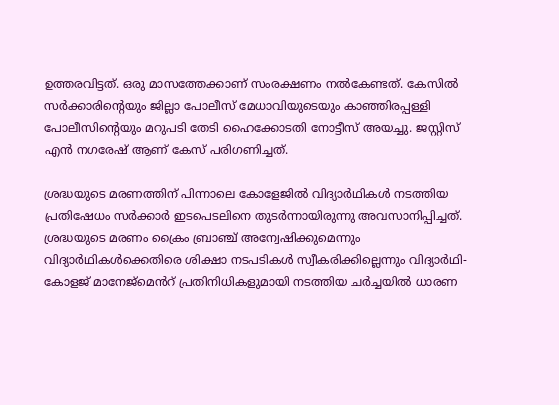ഉത്തരവിട്ടത്. ഒരു മാസത്തേക്കാണ് സംരക്ഷണം നൽകേണ്ടത്. കേസിൽ സർക്കാരിൻ്റെയും ജില്ലാ പോലീസ് മേധാവിയുടെയും കാഞ്ഞിരപ്പള്ളി പോലീസിൻ്റെയും മറുപടി തേടി ഹൈക്കോടതി നോട്ടീസ് അയച്ചു. ജസ്റ്റിസ് എൻ നഗരേഷ് ആണ് കേസ് പരിഗണിച്ചത്.

ശ്രദ്ധയുടെ മരണത്തിന് പിന്നാലെ കോളേജിൽ വിദ്യാർഥികൾ നടത്തിയ പ്രതിഷേധം സർക്കാർ ഇടപെടലിനെ തുടർന്നായിരുന്നു അവസാനിപ്പിച്ചത്. ശ്രദ്ധയുടെ മരണം ക്രൈം ബ്രാഞ്ച് അന്വേഷിക്കുമെന്നും വിദ്യാർഥികൾക്കെതിരെ ശിക്ഷാ നടപടികൾ സ്വീകരിക്കില്ലെന്നും വിദ്യാർഥി-കോളജ് മാനേജ്മെൻറ് പ്രതിനിധികളുമായി നടത്തിയ ചർച്ചയിൽ ധാരണ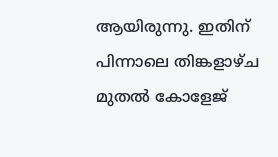ആയിരുന്നു. ഇതിന് പിന്നാലെ തിങ്കളാഴ്ച മുതൽ കോളേജ്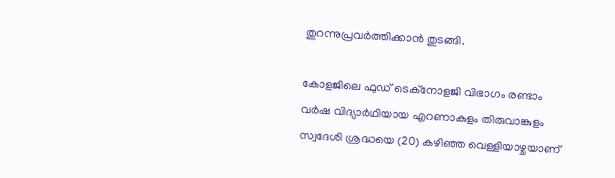തുറന്നുപ്രവർത്തിക്കാൻ തുടങ്ങി.

കോളജിലെ ഫുഡ് ടെക്നോളജി വിഭാഗം രണ്ടാം വർഷ വിദ്യാർഥിയായ എറണാകുളം തിരുവാങ്കുളം സ്വദേശി ശ്രദ്ധയെ (20) കഴിഞ്ഞ വെള്ളിയാഴ്ചയാണ്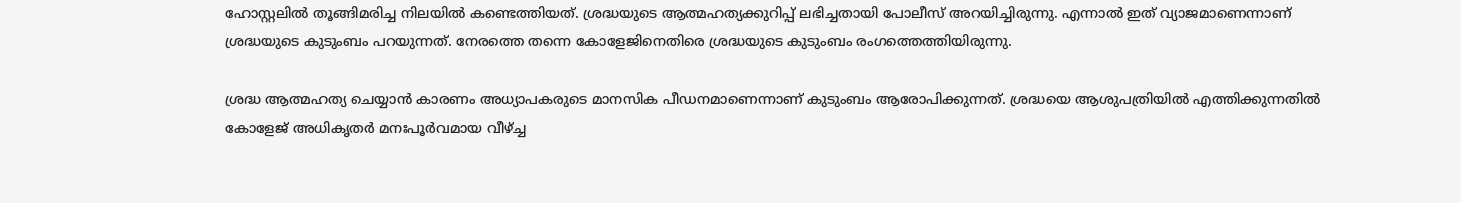ഹോസ്റ്റലിൽ തൂങ്ങിമരിച്ച നിലയിൽ കണ്ടെത്തിയത്. ശ്രദ്ധയുടെ ആത്മഹത്യക്കുറിപ്പ് ലഭിച്ചതായി പോലീസ് അറയിച്ചിരുന്നു. എന്നാൽ ഇത് വ്യാജമാണെന്നാണ് ശ്രദ്ധയുടെ കുടുംബം പറയുന്നത്. നേരത്തെ തന്നെ കോളേജിനെതിരെ ശ്രദ്ധയുടെ കുടുംബം രംഗത്തെത്തിയിരുന്നു.

ശ്രദ്ധ ആത്മഹത്യ ചെയ്യാൻ കാരണം അധ്യാപകരുടെ മാനസിക പീഡനമാണെന്നാണ് കുടുംബം ആരോപിക്കുന്നത്. ശ്രദ്ധയെ ആശുപത്രിയിൽ എത്തിക്കുന്നതിൽ കോളേജ് അധികൃതർ മനഃപൂർവമായ വീഴ്ച്ച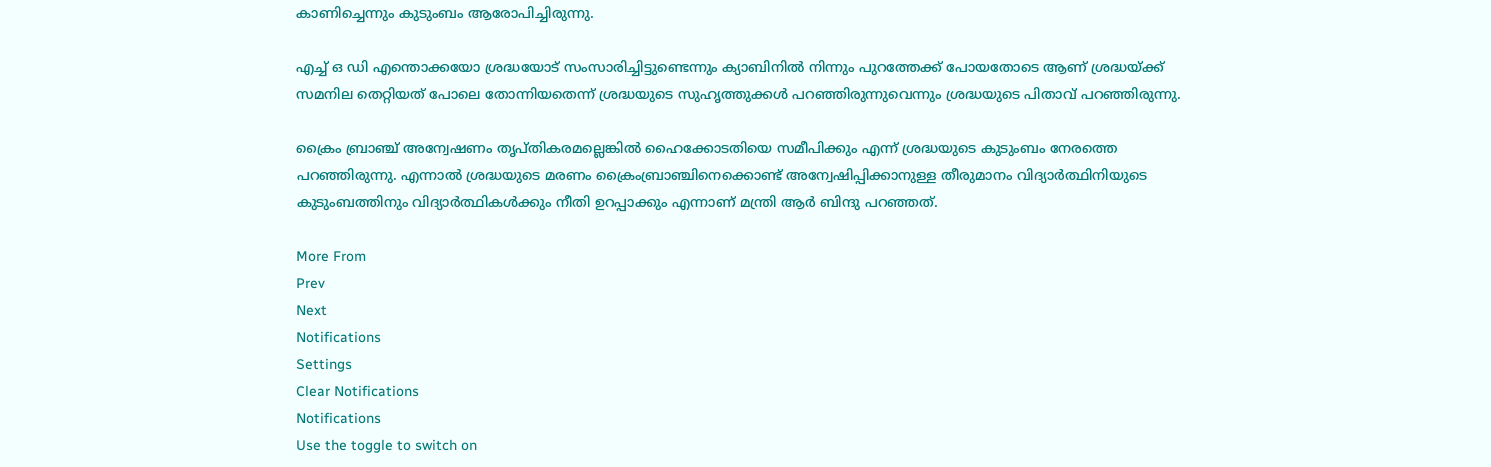കാണിച്ചെന്നും കുടുംബം ആരോപിച്ചിരുന്നു.

എച്ച് ഒ ഡി എന്തൊക്കയോ ശ്രദ്ധയോട് സംസാരിച്ചിട്ടുണ്ടെന്നും ക്യാബിനിൽ നിന്നും പുറത്തേക്ക് പോയതോടെ ആണ് ശ്രദ്ധയ്ക്ക് സമനില തെറ്റിയത് പോലെ തോന്നിയതെന്ന് ശ്രദ്ധയുടെ സുഹൃത്തുക്കൾ പറഞ്ഞിരുന്നുവെന്നും ശ്രദ്ധയുടെ പിതാവ് പറഞ്ഞിരുന്നു.

ക്രൈം ബ്രാഞ്ച് അന്വേഷണം തൃപ്തികരമല്ലെങ്കിൽ ഹൈക്കോടതിയെ സമീപിക്കും എന്ന് ശ്രദ്ധയുടെ കുടുംബം നേരത്തെ പറഞ്ഞിരുന്നു. എന്നാൽ ശ്രദ്ധയുടെ മരണം ക്രൈംബ്രാഞ്ചിനെക്കൊണ്ട് അന്വേഷിപ്പിക്കാനുള്ള തീരുമാനം വിദ്യാർത്ഥിനിയുടെ കുടുംബത്തിനും വിദ്യാർത്ഥികൾക്കും നീതി ഉറപ്പാക്കും എന്നാണ് മന്ത്രി ആർ ബിന്ദു പറഞ്ഞത്.

More From
Prev
Next
Notifications
Settings
Clear Notifications
Notifications
Use the toggle to switch on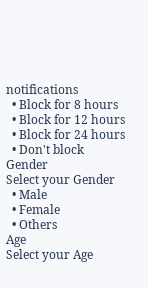notifications
  • Block for 8 hours
  • Block for 12 hours
  • Block for 24 hours
  • Don't block
Gender
Select your Gender
  • Male
  • Female
  • Others
Age
Select your Age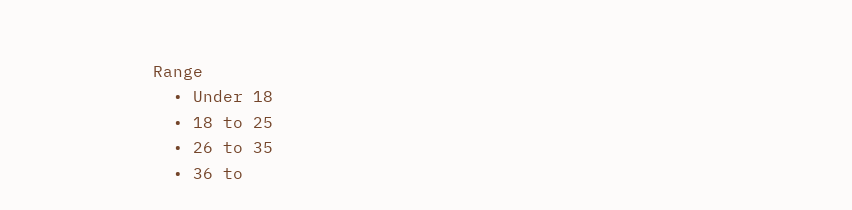Range
  • Under 18
  • 18 to 25
  • 26 to 35
  • 36 to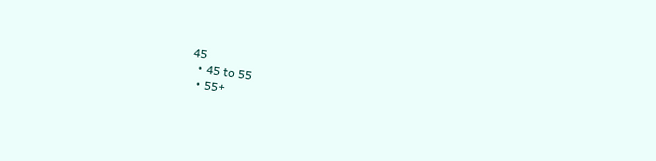45
  • 45 to 55
  • 55+